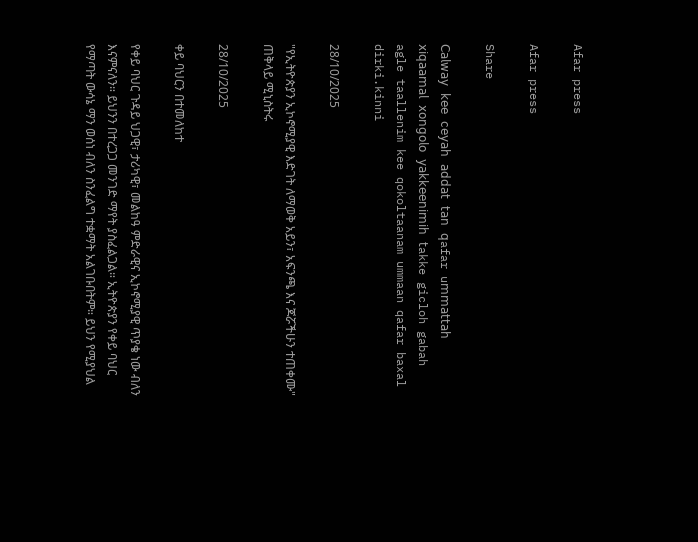Afar press

Afar press

Share

𝖢𝖺𝗅𝗐𝖺𝗒 𝗄𝖾𝖾 𝖼𝖾𝗒𝖺𝗁 𝖺𝖽𝖽𝖺𝗍 𝗍𝖺𝗇 𝗊afar u𝗆𝗆𝖺𝗍𝗍𝖺𝗁 𝗑𝗂𝗊𝖺𝖺𝗆𝖺𝗅 𝗑𝗈𝗇𝗀𝗈𝗅𝗈 𝗒𝖺𝗄𝗄𝖾𝖾𝗇𝗂𝗆𝗂𝗁 𝗍akke gicloh gabah agle taallenim kee qokoltaanam ummaan qafar baxal dirki.kinni

28/10/2025

"የኢትዮጵያን ኢኮኖሚያዊ እድገት ለማወቅ አይን፣ አፍንጫ እና ጆሯችሁን ተጠቀሙ" ጠቅላይ ሚኒስትሩ

28/10/2025

ቀይ ባህርን በተመለከተ

የቀይ ባህር ጉዳይ ህጋዊ፣ ታሪካዊ፣ መልከዓ ምድራዊና ኢኮኖሚያዊ ጥያቄ ነው ብለን እናምናለን። ይህንን በተረጋጋ መንገድ ማየት ያስፈልጋል። ኢትዮጵያን የቀይ ባህር የማጣት ውሳኔ ማን ወሰነ ብለን ስንፈልግ ተቋማት አልገቡበትም። ይህን የሚያህል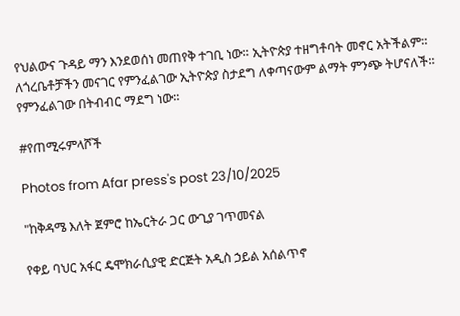የህልውና ጉዳይ ማን እንደወሰነ መጠየቅ ተገቢ ነው። ኢትዮጵያ ተዘግቶባት መኖር አትችልም። ለጎረቤቶቻችን መናገር የምንፈልገው ኢትዮጵያ ስታደግ ለቀጣናውም ልማት ምንጭ ትሆናለች። የምንፈልገው በትብብር ማደግ ነው።

#የጠሚሩምላሾች

Photos from Afar press's post 23/10/2025

"ከቅዳሜ እለት ጀምሮ ከኤርትራ ጋር ውጊያ ገጥመናል

የቀይ ባህር አፋር ዴሞክራሲያዊ ድርጅት አዲስ ኃይል አሰልጥኖ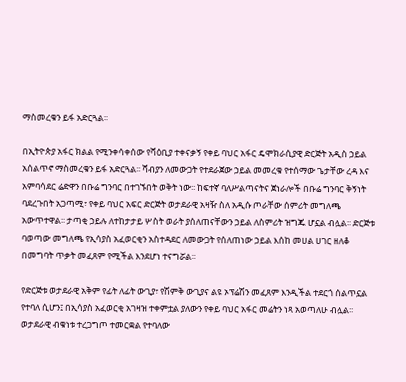ማስመረቁን ይፋ አድርጓል፡፡

በኢትዮጵያ አፋር ክልል የሚንቀሳቀሰው የሻዕቢያ ተቀናቃኝ የቀይ ባህር አፋር ዴሞክራሲያዊ ድርጅት አዲስ ኃይል አሰልጥኖ ማስመረቁን ይፋ አድርጓል፡፡ ሻብያን ለመውጋት የተደራጀው ኃይል መመረቁ የተሰማው ጌታቸው ረዳ እና አምባሳደር ሬድዋን በቡሬ ግንባር በተገኙበት ወቅት ነው፡፡ ከፍተኛ ባለሥልጣናትና ጀነራሎች በቡሬ ግንባር ቅኝነት ባደረጉበት አጋጣሚ፣ የቀይ ባህር አፍር ድርጅት ወታደራዊ አዛዥ ስለ አዲሱ ጦራቸው ሰምሪት መግለጫ አውጥተዋል፡፡ ታጣቂ ኃይሉ ለተከታታይ ሦስት ወራት ያሰለጠናቸውን ኃይል ለስምሪት ዝግጁ ሆኗል ብሏል፡፡ ድርጅቱ ባወጣው መግለጫ የኢሳያስ አፈወርቂን አስተዳደር ለመውጋት የሰለጠነው ኃይል እሰከ መሀል ሀገር ዘለቆ በመግባት ጥቃት መፈጸም የሚችል እንደሆነ ተናግሯል፡፡

የድርጅቱ ወታደራዊ አቅም የፊት ለፊት ውጊያ፣ የሽምቅ ውጊያና ልዩ ኦፕሬሽን መፈጸም እንዲችል ተደርጎ ሰልጥኗል የተባለ ሲሆን፤ በኢሳያስ አፈወርቂ አገዛዝ ተቀምቷል ያለውን የቀይ ባህር አፋር መሬትን ነጻ አወጣለሁ ብሏል፡፡ ወታደራዊ ብቁነቱ ተረጋግጦ ተመርቋል የተባለው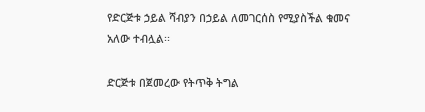የድርጅቱ ኃይል ሻብያን በኃይል ለመገርሰስ የሚያስችል ቁመና አለው ተብሏል፡፡

ድርጅቱ በጀመረው የትጥቅ ትግል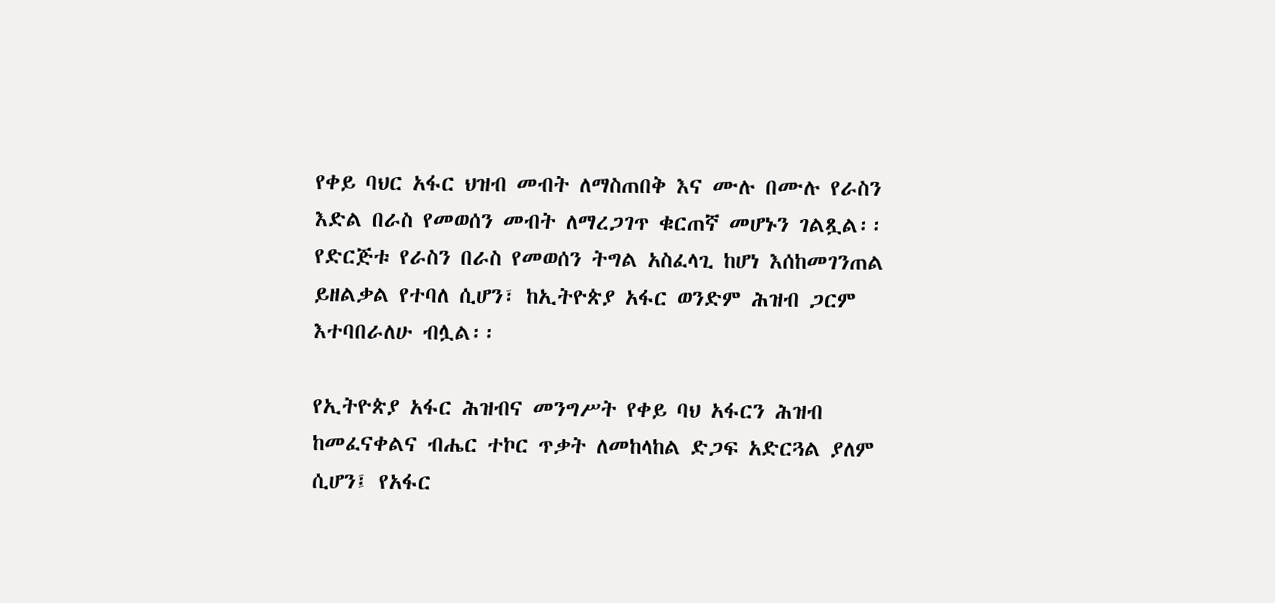የቀይ ባህር አፋር ህዝብ መብት ለማስጠበቅ እና ሙሉ በሙሉ የራስን እድል በራስ የመወሰን መብት ለማረጋገጥ ቁርጠኛ መሆኑን ገልጿል፡፡ የድርጅቱ የራስን በራስ የመወሰን ትግል አስፈላጊ ከሆነ እሰከመገንጠል ይዘልቃል የተባለ ሲሆን፣ ከኢትዮጵያ አፋር ወንድም ሕዝብ ጋርም እተባበራለሁ ብሏል፡፡

የኢትዮጵያ አፋር ሕዝብና መንግሥት የቀይ ባህ አፋርን ሕዝብ ከመፈናቀልና ብሔር ተኮር ጥቃት ለመከላከል ድጋፍ አድርጓል ያለም ሲሆን፤ የአፋር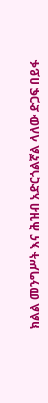ክልል መንግሥት እና ሕዝብ አድርጎልኛል ላለው ድጋፍ በይፋ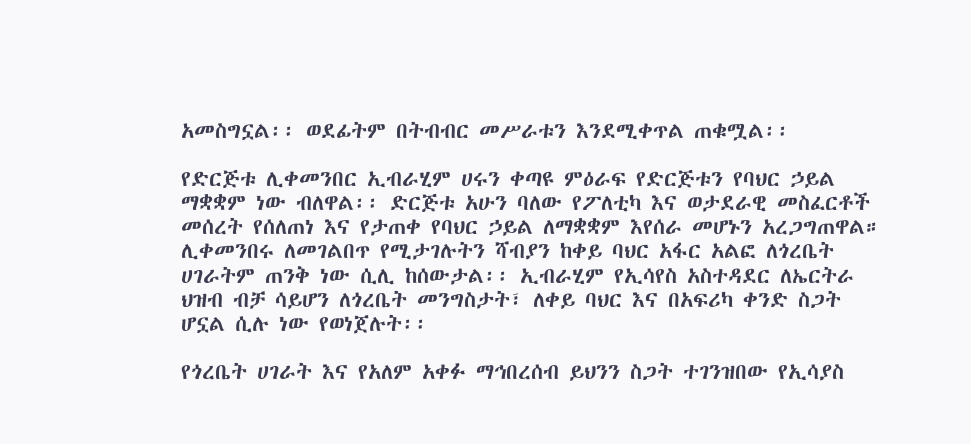አመስግኗል፡፡ ወደፊትም በትብብር መሥራቱን እንደሚቀጥል ጠቁሟል፡፡

የድርጅቱ ሊቀመንበር ኢብራሂም ሀሩን ቀጣዩ ምዕራፍ የድርጅቱን የባህር ኃይል ማቋቋም ነው ብለዋል፡፡ ድርጅቱ አሁን ባለው የፖለቲካ እና ወታደራዊ መስፈርቶች መሰረት የሰለጠነ እና የታጠቀ የባህር ኃይል ለማቋቋም እየሰራ መሆኑን አረጋግጠዋል። ሊቀመንበሩ ለመገልበጥ የሚታገሉትን ሻብያን ከቀይ ባህር አፋር አልፎ ለጎረቤት ሀገራትም ጠንቅ ነው ሲሊ ከሰውታል፡፡ ኢብራሂም የኢሳየስ አስተዳደር ለኤርትራ ህዝብ ብቻ ሳይሆን ለጎረቤት መንግስታት፣ ለቀይ ባህር እና በአፍሪካ ቀንድ ስጋት ሆኗል ሲሉ ነው የወነጀሉት፡፡

የጎረቤት ሀገራት እና የአለም አቀፉ ማኅበረሰብ ይህንን ስጋት ተገንዝበው የኢሳያስ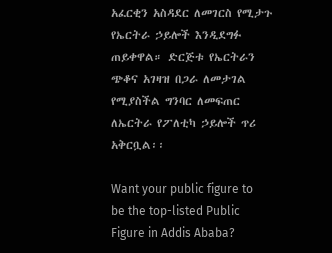አፈርቂን አስዳደር ለመገርስ የሚታጉ የኤርትራ ኃይሎች እንዲደግፉ ጠይቀዋል። ድርጅቱ የኤርትራን ጭቆና አገዛዝ በጋራ ለመታገል የሚያስችል ግንባር ለመፍጠር ለኤርትራ የፖለቲካ ኃይሎች ጥሪ አቅርቧል፡፡

Want your public figure to be the top-listed Public Figure in Addis Ababa?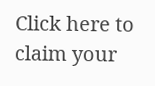Click here to claim your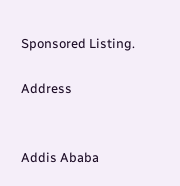Sponsored Listing.

Address


Addis Ababa